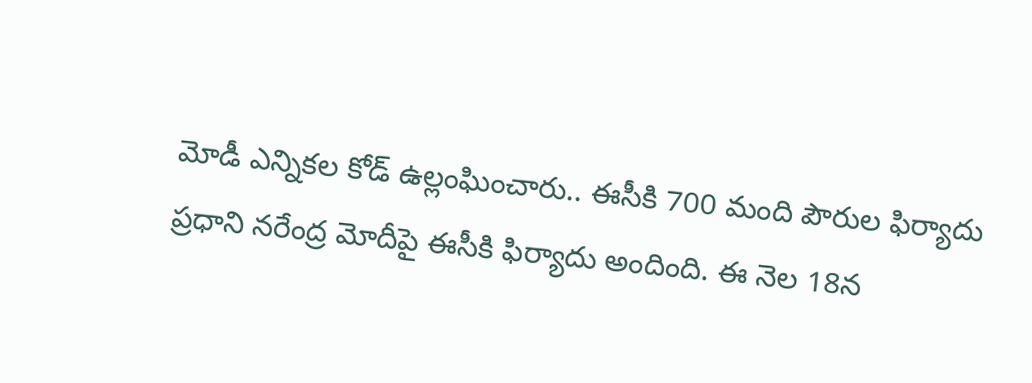మోడీ ఎన్నికల కోడ్ ఉల్లంఘించారు.. ఈసీకి 700 మంది పౌరుల ఫిర్యాదు
ప్రధాని నరేంద్ర మోదీపై ఈసీకి ఫిర్యాదు అందింది. ఈ నెల 18న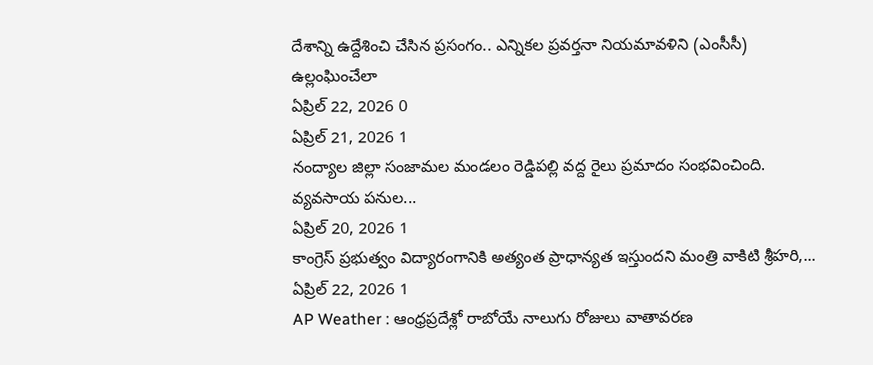దేశాన్ని ఉద్దేశించి చేసిన ప్రసంగం.. ఎన్నికల ప్రవర్తనా నియమావళిని (ఎంసీసీ) ఉల్లంఘించేలా
ఏప్రిల్ 22, 2026 0
ఏప్రిల్ 21, 2026 1
నంద్యాల జిల్లా సంజామల మండలం రెడ్డిపల్లి వద్ద రైలు ప్రమాదం సంభవించింది. వ్యవసాయ పనుల...
ఏప్రిల్ 20, 2026 1
కాంగ్రెస్ ప్రభుత్వం విద్యారంగానికి అత్యంత ప్రాధాన్యత ఇస్తుందని మంత్రి వాకిటి శ్రీహరి,...
ఏప్రిల్ 22, 2026 1
AP Weather : ఆంధ్రప్రదేశ్లో రాబోయే నాలుగు రోజులు వాతావరణ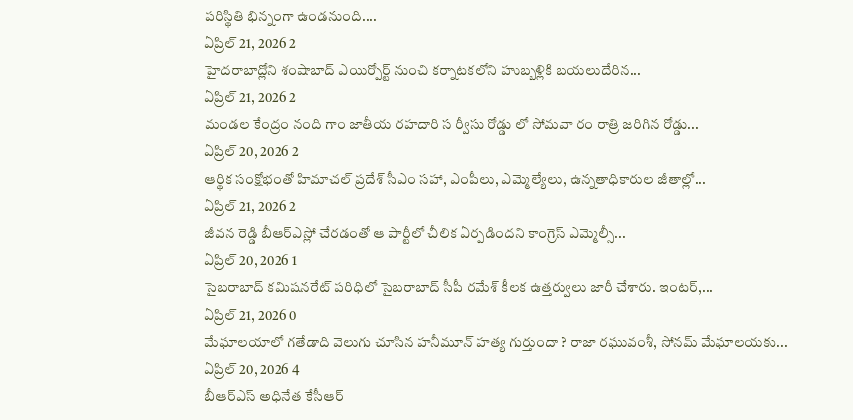పరిస్థితి భిన్నంగా ఉండనుంది....
ఏప్రిల్ 21, 2026 2
హైదరాబాద్లోని శంషాబాద్ ఎయిర్పోర్ట్ నుంచి కర్నాటకలోని హుబ్బళ్లికి బయలుదేరిన...
ఏప్రిల్ 21, 2026 2
మండల కేంద్రం నంది గాం జాతీయ రహదారి స ర్వీసు రోడ్డు లో సోమవా రం రాత్రి జరిగిన రోడ్డు...
ఏప్రిల్ 20, 2026 2
ఆర్థిక సంక్షోభంతో హిమాచల్ ప్రదేశ్ సీఎం సహా, ఎంపీలు, ఎమ్మెల్యేలు, ఉన్నతాధికారుల జీతాల్లో...
ఏప్రిల్ 21, 2026 2
జీవన రెడ్డి బీఆర్ఎస్లో చేరడంతో ఆ పార్టీలో చీలిక ఏర్పడిందని కాంగ్రెస్ ఎమ్మెల్సీ...
ఏప్రిల్ 20, 2026 1
సైబరాబాద్ కమిషనరేట్ పరిధిలో సైబరాబాద్ సీపీ రమేశ్ కీలక ఉత్తర్వులు జారీ చేశారు. ఇంటర్,...
ఏప్రిల్ 21, 2026 0
మేఘాలయాలో గతేడాది వెలుగు చూసిన హనీమూన్ హత్య గుర్తుందా ? రాజా రఘువంశీ, సోనమ్ మేఘాలయకు...
ఏప్రిల్ 20, 2026 4
బీఆర్ఎస్ అధినేత కేసీఆర్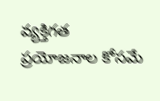వ్యక్తిగత ప్రయోజనాల కోసమే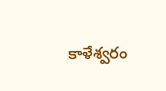కాళేశ్వరం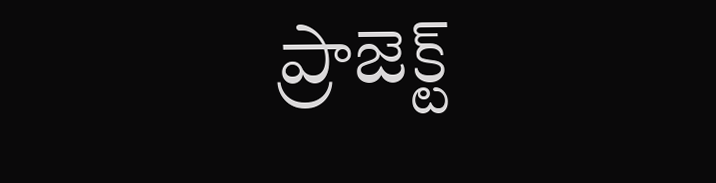ప్రాజెక్ట్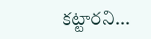కట్టారని...